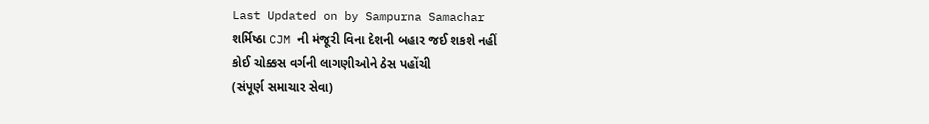Last Updated on by Sampurna Samachar
શર્મિષ્ઠા CJM ની મંજૂરી વિના દેશની બહાર જઈ શકશે નહીં
કોઈ ચોક્કસ વર્ગની લાગણીઓને ઠેસ પહોંચી
(સંપૂર્ણ સમાચાર સેવા)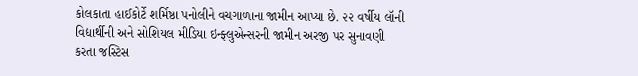કોલકાતા હાઈકોર્ટે શર્મિષ્ઠા પનોલીને વચગાળાના જામીન આપ્યા છે. ૨૨ વર્ષીય લૉની વિદ્યાર્થીની અને સોશિયલ મીડિયા ઇન્ફ્લુએન્સરની જામીન અરજી પર સુનાવણી કરતા જસ્ટિસ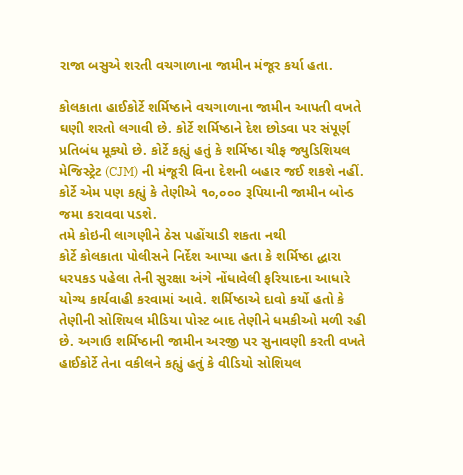રાજા બસુએ શરતી વચગાળાના જામીન મંજૂર કર્યા હતા.

કોલકાતા હાઈકોર્ટે શર્મિષ્ઠાને વચગાળાના જામીન આપતી વખતે ઘણી શરતો લગાવી છે. કોર્ટે શર્મિષ્ઠાને દેશ છોડવા પર સંપૂર્ણ પ્રતિબંધ મૂક્યો છે. કોર્ટે કહ્યું હતું કે શર્મિષ્ઠા ચીફ જ્યુડિશિયલ મેજિસ્ટ્રેટ (CJM) ની મંજૂરી વિના દેશની બહાર જઈ શકશે નહીં. કોર્ટે એમ પણ કહ્યું કે તેણીએ ૧૦,૦૦૦ રૂપિયાની જામીન બોન્ડ જમા કરાવવા પડશે.
તમે કોઇની લાગણીને ઠેસ પહોંચાડી શકતા નથી
કોર્ટે કોલકાતા પોલીસને નિર્દેશ આપ્યા હતા કે શર્મિષ્ઠા દ્ધારા ધરપકડ પહેલા તેની સુરક્ષા અંગે નોંધાવેલી ફરિયાદના આધારે યોગ્ય કાર્યવાહી કરવામાં આવે. શર્મિષ્ઠાએ દાવો કર્યો હતો કે તેણીની સોશિયલ મીડિયા પોસ્ટ બાદ તેણીને ધમકીઓ મળી રહી છે. અગાઉ શર્મિષ્ઠાની જામીન અરજી પર સુનાવણી કરતી વખતે હાઈકોર્ટે તેના વકીલને કહ્યું હતું કે વીડિયો સોશિયલ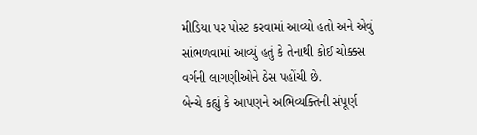મીડિયા પર પોસ્ટ કરવામાં આવ્યો હતો અને એવું સાંભળવામાં આવ્યું હતું કે તેનાથી કોઈ ચોક્કસ વર્ગની લાગણીઓને ઠેસ પહોંચી છે.
બેન્ચે કહ્યું કે આપણને અભિવ્યક્તિની સંપૂર્ણ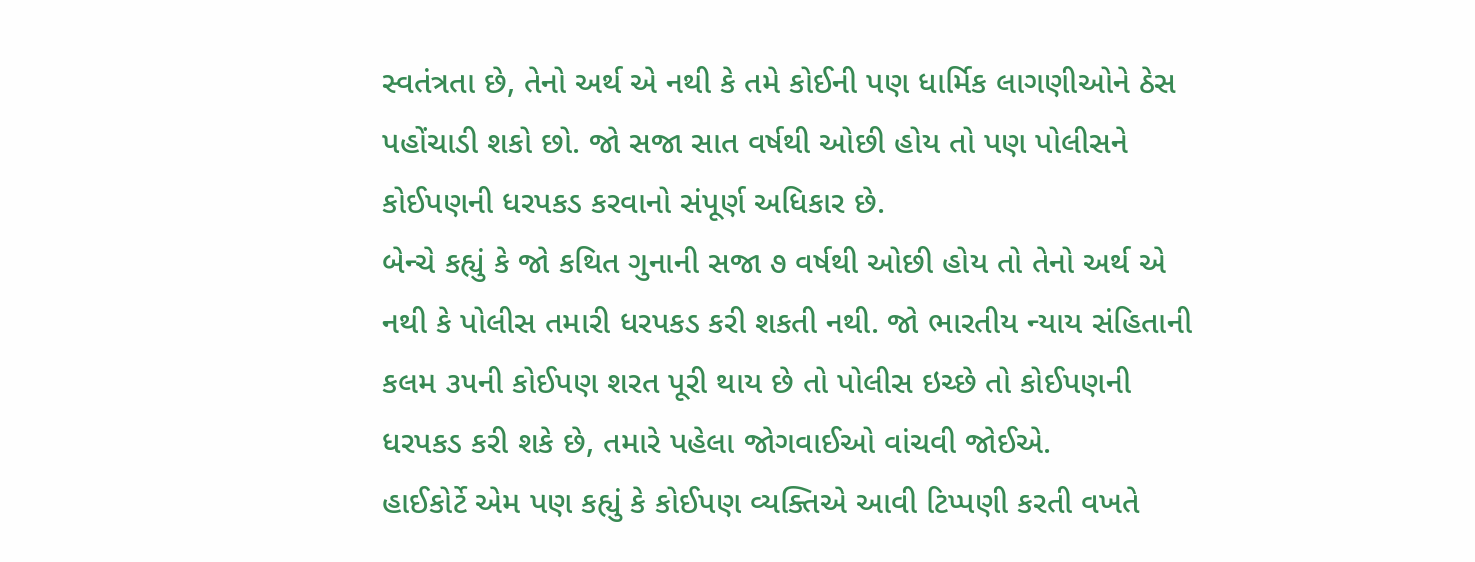સ્વતંત્રતા છે, તેનો અર્થ એ નથી કે તમે કોઈની પણ ધાર્મિક લાગણીઓને ઠેસ પહોંચાડી શકો છો. જો સજા સાત વર્ષથી ઓછી હોય તો પણ પોલીસને કોઈપણની ધરપકડ કરવાનો સંપૂર્ણ અધિકાર છે.
બેન્ચે કહ્યું કે જો કથિત ગુનાની સજા ૭ વર્ષથી ઓછી હોય તો તેનો અર્થ એ નથી કે પોલીસ તમારી ધરપકડ કરી શકતી નથી. જો ભારતીય ન્યાય સંહિતાની કલમ ૩૫ની કોઈપણ શરત પૂરી થાય છે તો પોલીસ ઇચ્છે તો કોઈપણની ધરપકડ કરી શકે છે, તમારે પહેલા જોગવાઈઓ વાંચવી જોઈએ.
હાઈકોર્ટે એમ પણ કહ્યું કે કોઈપણ વ્યક્તિએ આવી ટિપ્પણી કરતી વખતે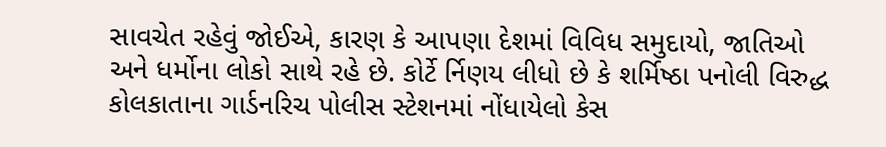સાવચેત રહેવું જોઈએ, કારણ કે આપણા દેશમાં વિવિધ સમુદાયો, જાતિઓ અને ધર્મોના લોકો સાથે રહે છે. કોર્ટે ર્નિણય લીધો છે કે શર્મિષ્ઠા પનોલી વિરુદ્ધ કોલકાતાના ગાર્ડનરિચ પોલીસ સ્ટેશનમાં નોંધાયેલો કેસ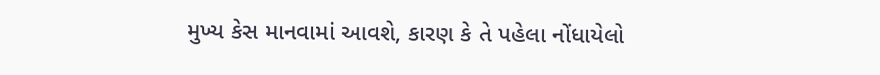મુખ્ય કેસ માનવામાં આવશે, કારણ કે તે પહેલા નોંધાયેલો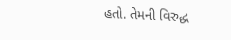હતો. તેમની વિરુદ્ધ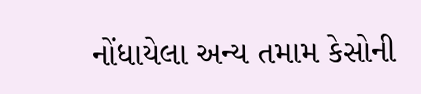નોંધાયેલા અન્ય તમામ કેસોની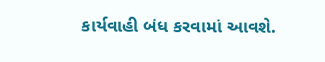કાર્યવાહી બંધ કરવામાં આવશે.